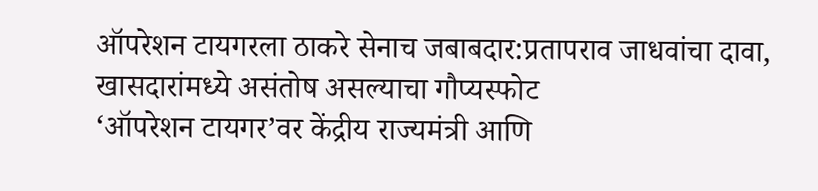ऑपरेशन टायगरला ठाकरे सेनाच जबाबदार:प्रतापराव जाधवांचा दावा, खासदारांमध्ये असंतोष असल्याचा गौप्यस्फोट
‘ऑपरेशन टायगर’वर केंद्रीय राज्यमंत्री आणि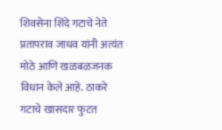शिवसेना शिंदे गटाचे नेते प्रतापराव जाधव यांनी अत्यंत मोठे आणि खळबळजनक विधान केले आहे. ठाकरे गटाचे खासदार फुटत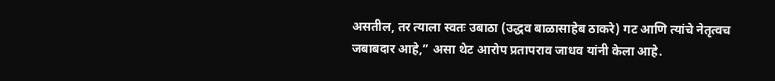असतील, तर त्याला स्वतः उबाठा (उद्धव बाळासाहेब ठाकरे) गट आणि त्यांचे नेतृत्वच जबाबदार आहे,” असा थेट आरोप प्रतापराव जाधव यांनी केला आहे.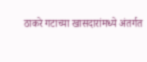ठाकरे गटाच्या खासदारांमध्ये अंतर्गत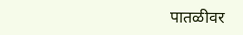पातळीवर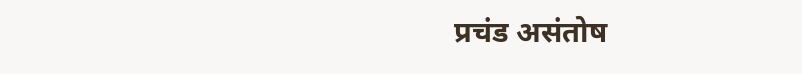प्रचंड असंतोष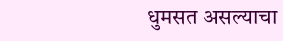धुमसत असल्याचा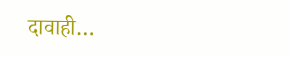दावाही…